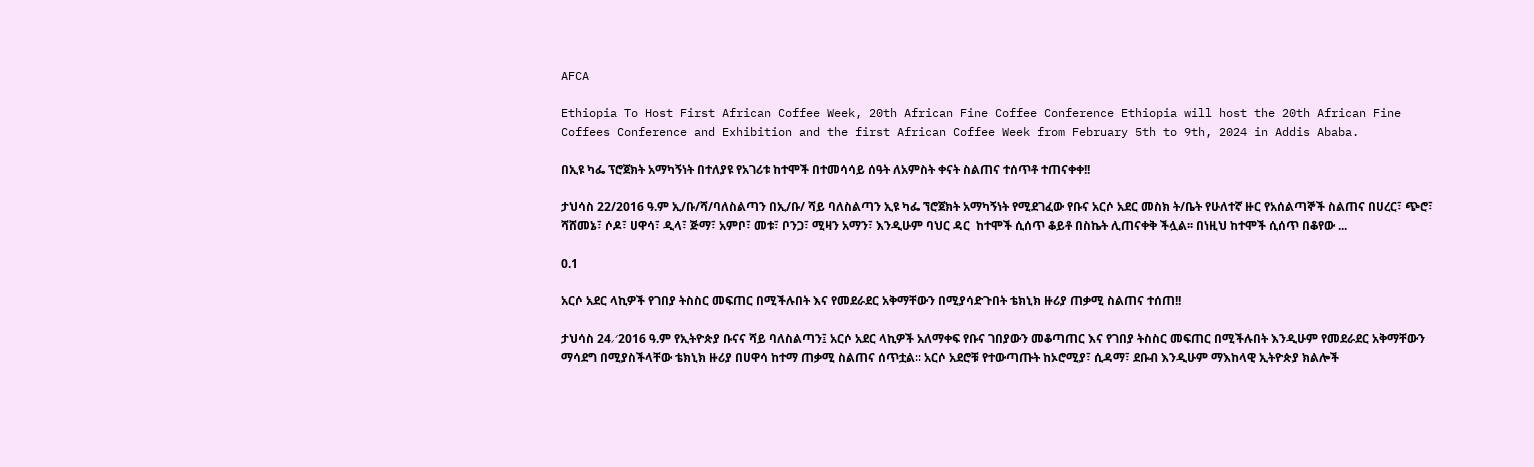AFCA

Ethiopia To Host First African Coffee Week, 20th African Fine Coffee Conference Ethiopia will host the 20th African Fine Coffees Conference and Exhibition and the first African Coffee Week from February 5th to 9th, 2024 in Addis Ababa.

በኢዩ ካፌ ፕሮጀክት አማካኝነት በተለያዩ የአገሪቱ ከተሞች በተመሳሳይ ሰዓት ለአምስት ቀናት ስልጠና ተሰጥቶ ተጠናቀቀ!!

ታህሳስ 22/2016 ዓ.ም ኢ/ቡ/ሻ/ባለስልጣን በኢ/ቡ/ ሻይ ባለስልጣን ኢዩ ካፌ ኘሮጀክት አማካኝነት የሚደገፈው የቡና አርሶ አደር መስክ ት/ቤት የሁለተኛ ዙር የአሰልጣኞች ስልጠና በሀረር፣ ጭሮ፣ ሻሸመኔ፣ ሶዶ፣ ሀዋሳ፣ ዲላ፣ ጅማ፣ አምቦ፣ መቱ፣ ቦንጋ፣ ሚዛን አማን፣ እንዲሁም ባህር ዳር  ከተሞች ሲሰጥ ቆይቶ በስኬት ሊጠናቀቅ ችሏል፡፡ በነዚህ ከተሞች ሲሰጥ በቆየው ...

0.1

አርሶ አደር ላኪዎች የገበያ ትስስር መፍጠር በሚችሉበት እና የመደራደር አቅማቸውን በሚያሳድጉበት ቴክኒክ ዙሪያ ጠቃሚ ስልጠና ተሰጠ!!

ታህሳስ 24∕2016 ዓ.ም የኢትዮጵያ ቡናና ሻይ ባለስልጣን፤ አርሶ አደር ላኪዎች አለማቀፍ የቡና ገበያውን መቆጣጠር እና የገበያ ትስስር መፍጠር በሚችሉበት እንዲሁም የመደራደር አቅማቸውን ማሳደግ በሚያስችላቸው ቴክኒክ ዙሪያ በሀዋሳ ከተማ ጠቃሚ ስልጠና ሰጥቷል∶∶ አርሶ አደሮቹ የተውጣጡት ከኦሮሚያ፣ ሲዳማ፣ ደቡብ እንዲሁም ማእከላዊ ኢትዮጵያ ክልሎች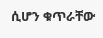ሲሆን ቁጥራቸው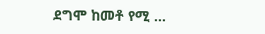ደግሞ ከመቶ የሚ ...